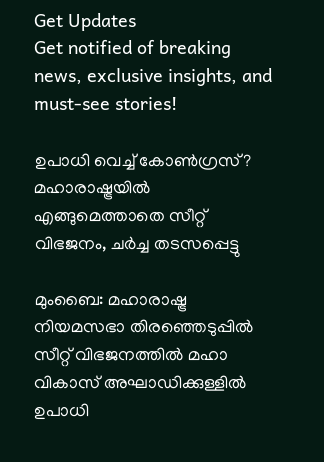Get Updates
Get notified of breaking news, exclusive insights, and must-see stories!

ഉപാധി വെച്ച് കോണ്‍ഗ്രസ്? മഹാരാഷ്ട്രയില്‍ എങ്ങുമെത്താതെ സീറ്റ് വിഭജനം, ചര്‍ച്ച തടസപ്പെട്ടു

മുംബൈ: മഹാരാഷ്ട്ര നിയമസഭാ തിരഞ്ഞെടുപ്പില്‍ സീറ്റ് വിഭജനത്തില്‍ മഹാ വികാസ് അഘാഡിക്കുള്ളില്‍ ഉപാധി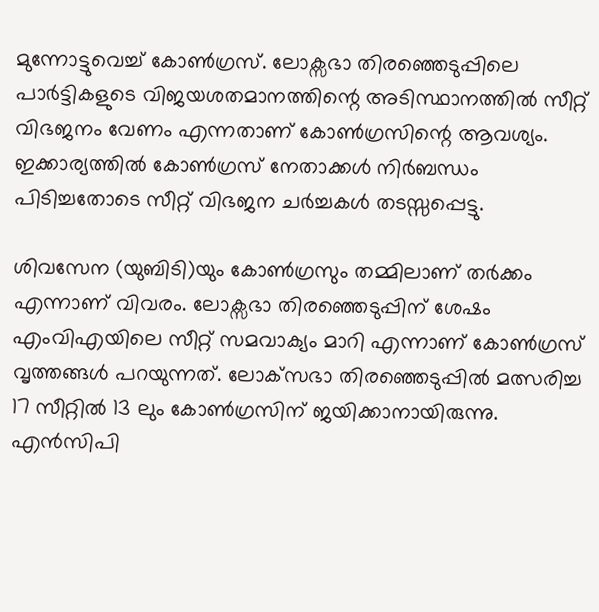മുന്നോട്ടുവെച്ച് കോണ്‍ഗ്രസ്. ലോക്സഭാ തിരഞ്ഞെടുപ്പിലെ പാര്‍ട്ടികളുടെ വിജയശതമാനത്തിന്റെ അടിസ്ഥാനത്തില്‍ സീറ്റ് വിഭജനം വേണം എന്നതാണ് കോണ്‍ഗ്രസിന്റെ ആവശ്യം. ഇക്കാര്യത്തില്‍ കോണ്‍ഗ്രസ് നേതാക്കള്‍ നിര്‍ബന്ധം പിടിച്ചതോടെ സീറ്റ് വിഭജന ചര്‍ച്ചകള്‍ തടസ്സപ്പെട്ടു.

ശിവസേന (യുബിടി)യും കോണ്‍ഗ്രസും തമ്മിലാണ് തര്‍ക്കം എന്നാണ് വിവരം. ലോക്സഭാ തിരഞ്ഞെടുപ്പിന് ശേഷം എംവിഎയിലെ സീറ്റ് സമവാക്യം മാറി എന്നാണ് കോണ്‍ഗ്രസ് വൃത്തങ്ങള്‍ പറയുന്നത്. ലോക്‌സഭാ തിരഞ്ഞെടുപ്പില്‍ മത്സരിച്ച 17 സീറ്റില്‍ 13 ലും കോണ്‍ഗ്രസിന് ജയിക്കാനായിരുന്നു. എന്‍സിപി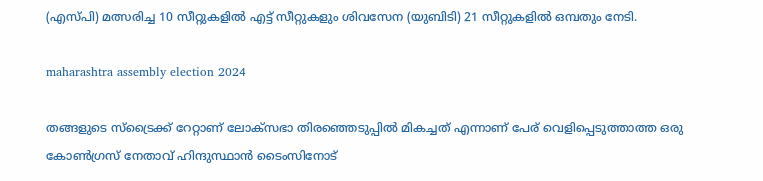(എസ്പി) മത്സരിച്ച 10 സീറ്റുകളില്‍ എട്ട് സീറ്റുകളും ശിവസേന (യുബിടി) 21 സീറ്റുകളില്‍ ഒമ്പതും നേടി.

maharashtra assembly election 2024

തങ്ങളുടെ സ്‌ട്രൈക്ക് റേറ്റാണ് ലോക്‌സഭാ തിരഞ്ഞെടുപ്പില്‍ മികച്ചത് എന്നാണ് പേര് വെളിപ്പെടുത്താത്ത ഒരു കോണ്‍ഗ്രസ് നേതാവ് ഹിന്ദുസ്ഥാന്‍ ടൈംസിനോട്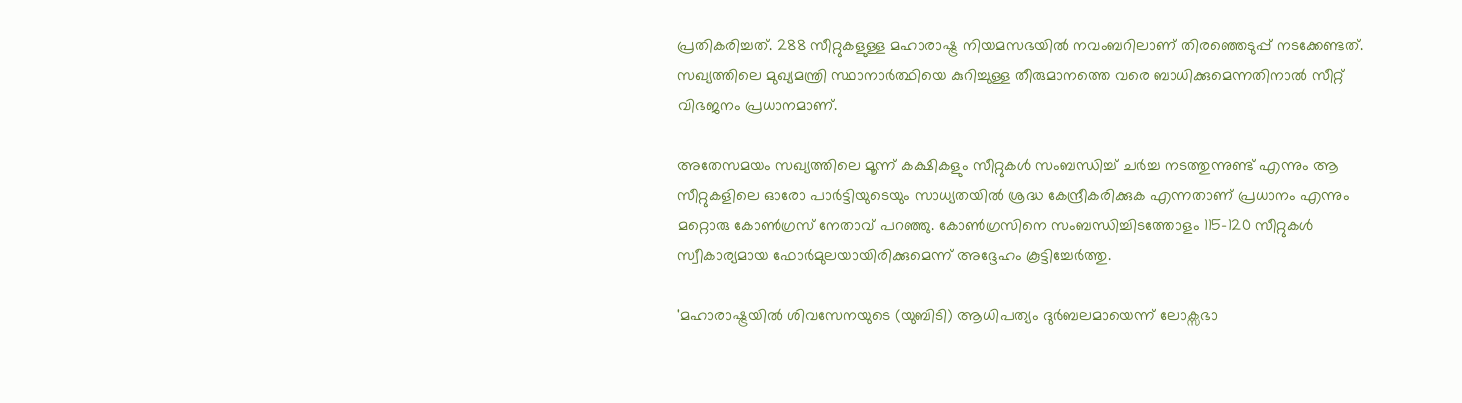പ്രതികരിച്ചത്. 288 സീറ്റുകളുള്ള മഹാരാഷ്ട്ര നിയമസഭയില്‍ നവംബറിലാണ് തിരഞ്ഞെടുപ്പ് നടക്കേണ്ടത്. സഖ്യത്തിലെ മുഖ്യമന്ത്രി സ്ഥാനാര്‍ത്ഥിയെ കുറിച്ചുള്ള തീരുമാനത്തെ വരെ ബാധിക്കുമെന്നതിനാല്‍ സീറ്റ് വിഭജനം പ്രധാനമാണ്.

അതേസമയം സഖ്യത്തിലെ മൂന്ന് കക്ഷികളും സീറ്റുകള്‍ സംബന്ധിച്ച് ചര്‍ച്ച നടത്തുന്നുണ്ട് എന്നും ആ സീറ്റുകളിലെ ഓരോ പാര്‍ട്ടിയുടെയും സാധ്യതയില്‍ ശ്രദ്ധ കേന്ദ്രീകരിക്കുക എന്നതാണ് പ്രധാനം എന്നും മറ്റൊരു കോണ്‍ഗ്രസ് നേതാവ് പറഞ്ഞു. കോണ്‍ഗ്രസിനെ സംബന്ധിച്ചിടത്തോളം 115-120 സീറ്റുകള്‍ സ്വീകാര്യമായ ഫോര്‍മുലയായിരിക്കുമെന്ന് അദ്ദേഹം കൂട്ടിച്ചേര്‍ത്തു.

'മഹാരാഷ്ട്രയില്‍ ശിവസേനയുടെ (യുബിടി) ആധിപത്യം ദുര്‍ബലമായെന്ന് ലോക്സഭാ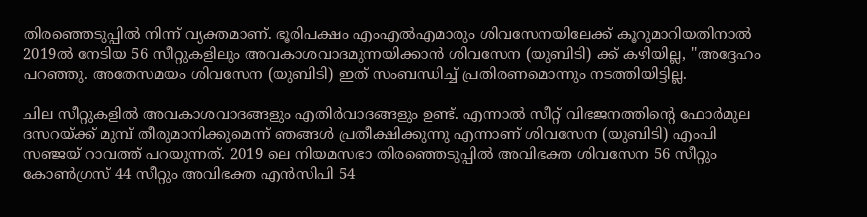തിരഞ്ഞെടുപ്പില്‍ നിന്ന് വ്യക്തമാണ്. ഭൂരിപക്ഷം എംഎല്‍എമാരും ശിവസേനയിലേക്ക് കൂറുമാറിയതിനാല്‍ 2019ല്‍ നേടിയ 56 സീറ്റുകളിലും അവകാശവാദമുന്നയിക്കാന്‍ ശിവസേന (യുബിടി) ക്ക് കഴിയില്ല, ''അദ്ദേഹം പറഞ്ഞു. അതേസമയം ശിവസേന (യുബിടി) ഇത് സംബന്ധിച്ച് പ്രതിരണമൊന്നും നടത്തിയിട്ടില്ല.

ചില സീറ്റുകളില്‍ അവകാശവാദങ്ങളും എതിര്‍വാദങ്ങളും ഉണ്ട്. എന്നാല്‍ സീറ്റ് വിഭജനത്തിന്റെ ഫോര്‍മുല ദസറയ്ക്ക് മുമ്പ് തീരുമാനിക്കുമെന്ന് ഞങ്ങള്‍ പ്രതീക്ഷിക്കുന്നു എന്നാണ് ശിവസേന (യുബിടി) എംപി സഞ്ജയ് റാവത്ത് പറയുന്നത്. 2019 ലെ നിയമസഭാ തിരഞ്ഞെടുപ്പില്‍ അവിഭക്ത ശിവസേന 56 സീറ്റും കോണ്‍ഗ്രസ് 44 സീറ്റും അവിഭക്ത എന്‍സിപി 54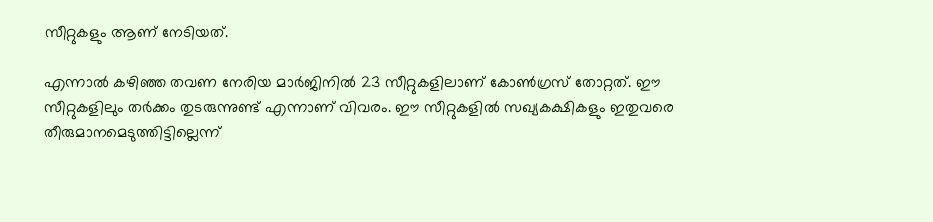സീറ്റുകളും ആണ് നേടിയത്.

എന്നാല്‍ കഴിഞ്ഞ തവണ നേരിയ മാര്‍ജിനില്‍ 23 സീറ്റുകളിലാണ് കോണ്‍ഗ്രസ് തോറ്റത്. ഈ സീറ്റുകളിലും തര്‍ക്കം തുടരുന്നുണ്ട് എന്നാണ് വിവരം. ഈ സീറ്റുകളില്‍ സഖ്യകക്ഷികളും ഇതുവരെ തീരുമാനമെടുത്തിട്ടില്ലെന്ന്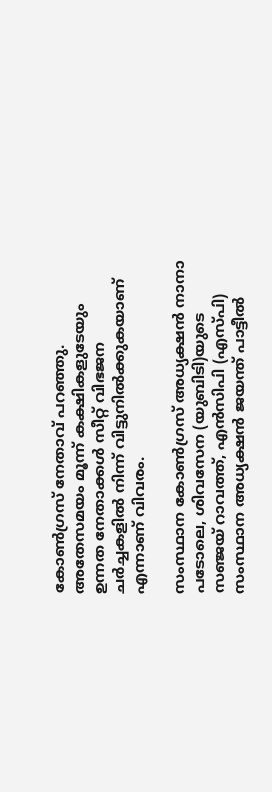കോണ്‍ഗ്രസ് നേതാവ് പറഞ്ഞു. അതേസമയം മൂന്ന് കക്ഷികളുടേയും ഉന്നത നേതാക്കള്‍ സീറ്റ് വിഭജന ചര്‍ച്ചകളില്‍ നിന്ന് വിട്ടുനില്‍ക്കുകയാണ് എന്നാണ് വിവരം.

സംസ്ഥാന കോണ്‍ഗ്രസ് അധ്യക്ഷന്‍ നാനാ പടോലെ, ശിവസേന (യുബിടി)യുടെ സഞ്ജയ് റാവത്ത്, എന്‍സിപി (എസ്പി) സംസ്ഥാന അധ്യക്ഷന്‍ ജയന്ത് പാട്ടീല്‍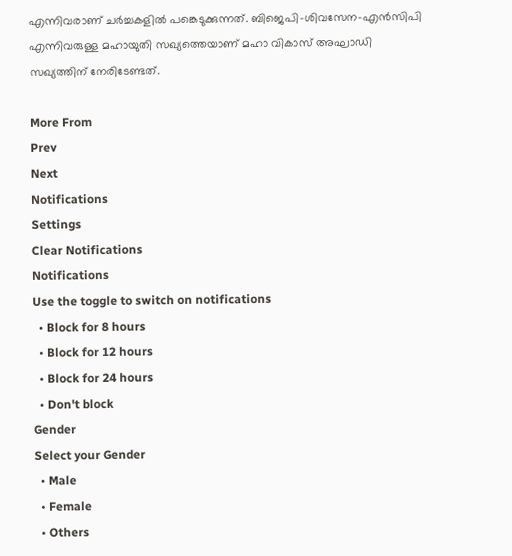എന്നിവരാണ് ചര്‍ച്ചകളില്‍ പങ്കെടുക്കുന്നത്. ബിജെപി-ശിവസേന-എന്‍സിപി എന്നിവരുള്ള മഹായുതി സഖ്യത്തെയാണ് മഹാ വികാസ് അഘാഡി സഖ്യത്തിന് നേരിടേണ്ടത്.

More From
Prev
Next
Notifications
Settings
Clear Notifications
Notifications
Use the toggle to switch on notifications
  • Block for 8 hours
  • Block for 12 hours
  • Block for 24 hours
  • Don't block
Gender
Select your Gender
  • Male
  • Female
  • Others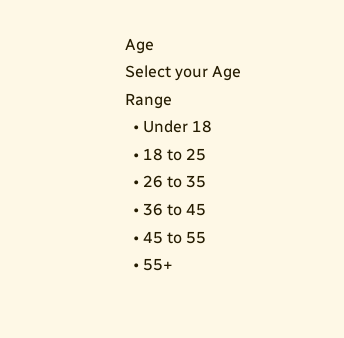Age
Select your Age Range
  • Under 18
  • 18 to 25
  • 26 to 35
  • 36 to 45
  • 45 to 55
  • 55+